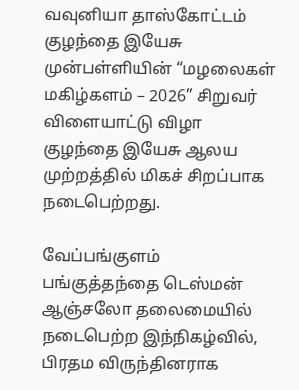வவுனியா தாஸ்கோட்டம் குழந்தை இயேசு முன்பள்ளியின் “மழலைகள் மகிழ்களம் – 2026” சிறுவர் விளையாட்டு விழா குழந்தை இயேசு ஆலய முற்றத்தில் மிகச் சிறப்பாக நடைபெற்றது.

வேப்பங்குளம் பங்குத்தந்தை டெஸ்மன் ஆஞ்சலோ தலைமையில் நடைபெற்ற இந்நிகழ்வில், பிரதம விருந்தினராக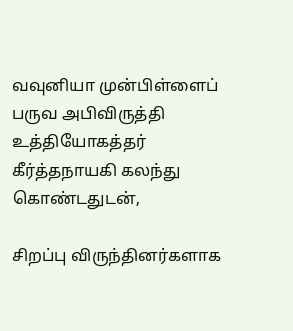வவுனியா முன்பிள்ளைப் பருவ அபிவிருத்தி உத்தியோகத்தர் கீர்த்தநாயகி கலந்து கொண்டதுடன்,

சிறப்பு விருந்தினர்களாக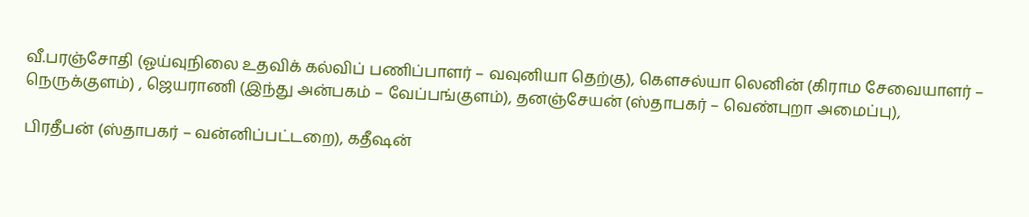வீ.பரஞ்சோதி (ஓய்வுநிலை உதவிக் கல்விப் பணிப்பாளர் – வவுனியா தெற்கு), கௌசல்யா லெனின் (கிராம சேவையாளர் – நெருக்குளம்) , ஜெயராணி (இந்து அன்பகம் – வேப்பங்குளம்), தனஞ்சேயன் (ஸ்தாபகர் – வெண்புறா அமைப்பு),

பிரதீபன் (ஸ்தாபகர் – வன்னிப்பட்டறை), கதீஷன்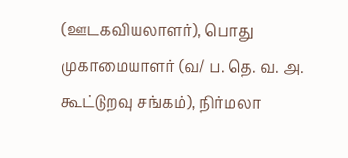(ஊடகவியலாளர்), பொது முகாமையாளர் (வ/ ப. தெ. வ. அ. கூட்டுறவு சங்கம்), நிர்மலா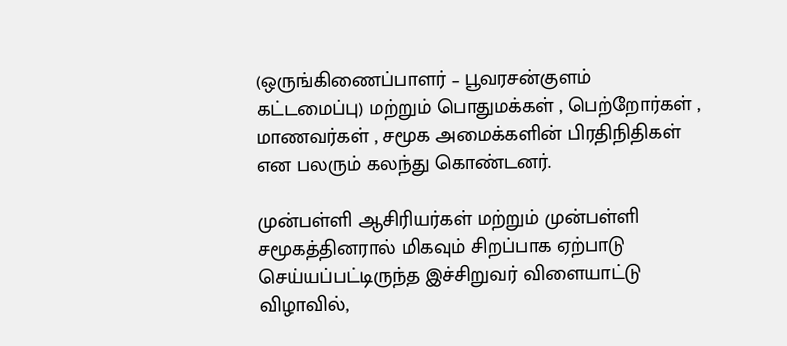(ஒருங்கிணைப்பாளர் – பூவரசன்குளம் கட்டமைப்பு) மற்றும் பொதுமக்கள் , பெற்றோர்கள் , மாணவர்கள் , சமூக அமைக்களின் பிரதிநிதிகள் என பலரும் கலந்து கொண்டனர்.

முன்பள்ளி ஆசிரியர்கள் மற்றும் முன்பள்ளி சமூகத்தினரால் மிகவும் சிறப்பாக ஏற்பாடு செய்யப்பட்டிருந்த இச்சிறுவர் விளையாட்டு விழாவில்,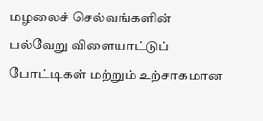மழலைச் செல்வங்களின் பல்வேறு விளையாட்டுப் போட்டிகள் மற்றும் உற்சாகமான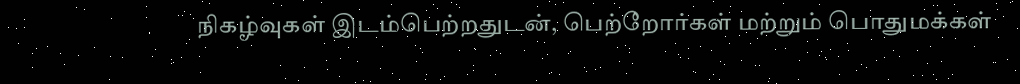நிகழ்வுகள் இடம்பெற்றதுடன், பெற்றோர்கள் மற்றும் பொதுமக்கள்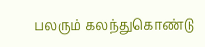பலரும் கலந்துகொண்டு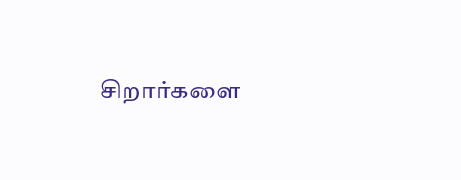சிறார்களை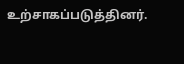உற்சாகப்படுத்தினர்.